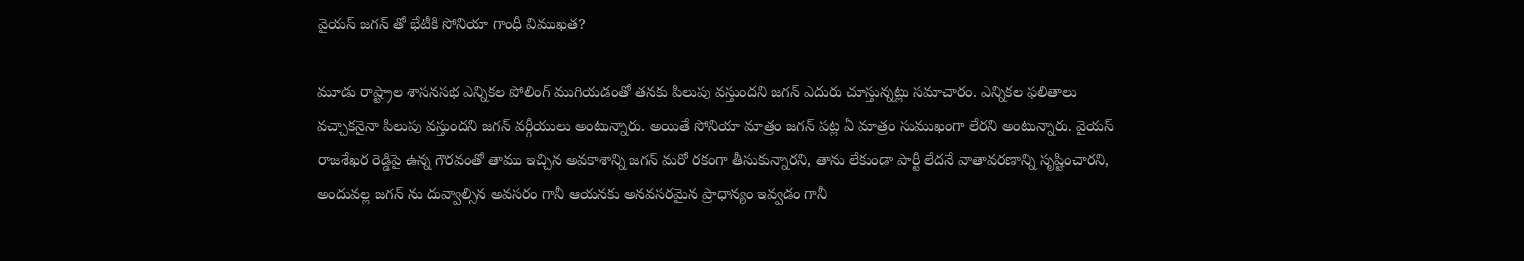వైయస్ జగన్ తో భేటీకి సోనియా గాంధీ విముఖత?

మూడు రాష్ట్రాల శాసనసభ ఎన్నికల పోలింగ్ ముగియడంతో తనకు పిలుపు వస్తుందని జగన్ ఎదురు చూస్తున్నట్లు సమాచారం. ఎన్నికల ఫలితాలు వచ్చాకనైనా పిలుపు వస్తుందని జగన్ వర్గీయులు అంటున్నారు. అయితే సోనియా మాత్రం జగన్ పట్ల ఏ మాత్రం సుముఖంగా లేరని అంటున్నారు. వైయస్ రాజశేఖర రెడ్డిపై ఉన్న గౌరవంతో తాము ఇచ్చిన అవకాశాన్ని జగన్ మరో రకంగా తీసుకున్నారని, తాను లేకుండా పార్టీ లేదనే వాతావరణాన్ని సృష్టించారని, అందువల్ల జగన్ ను దువ్వాల్సిన అవసరం గానీ ఆయనకు అనవసరమైన ప్రాధాన్యం ఇవ్వడం గానీ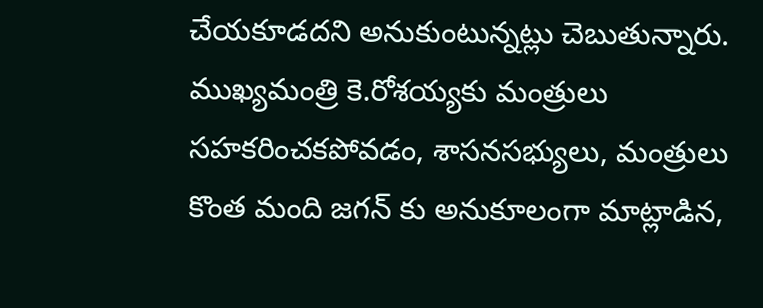చేయకూడదని అనుకుంటున్నట్లు చెబుతున్నారు.
ముఖ్యమంత్రి కె.రోశయ్యకు మంత్రులు సహకరించకపోవడం, శాసనసభ్యులు, మంత్రులు కొంత మంది జగన్ కు అనుకూలంగా మాట్లాడిన,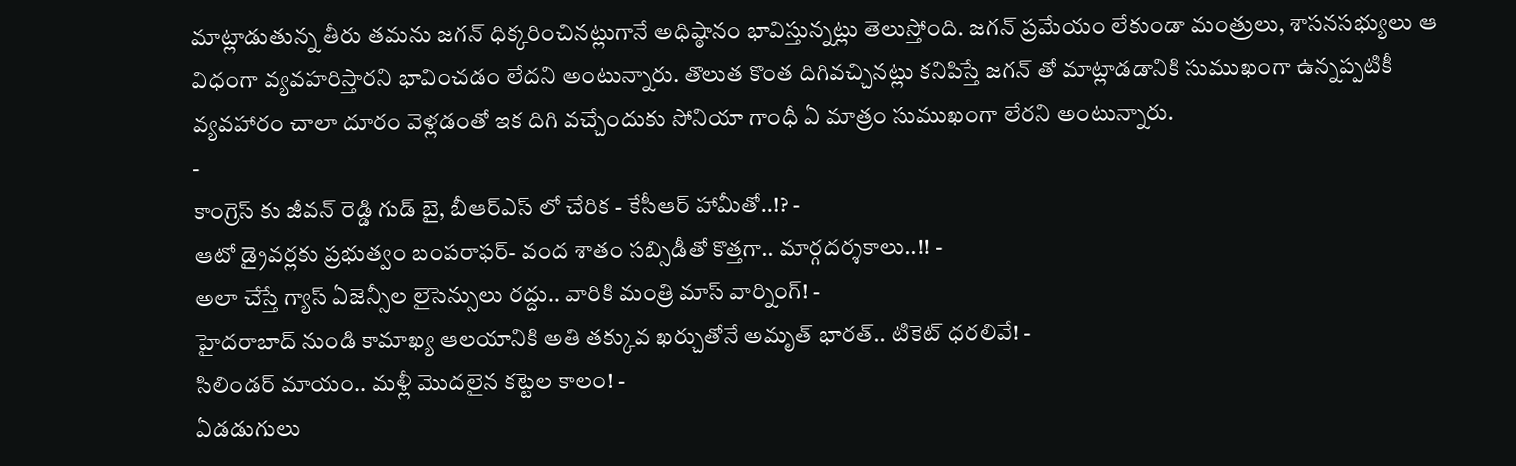మాట్లాడుతున్న తీరు తమను జగన్ ధిక్కరించినట్లుగానే అధిష్ఠానం భావిస్తున్నట్లు తెలుస్తోంది. జగన్ ప్రమేయం లేకుండా మంత్రులు, శాసనసభ్యులు ఆ విధంగా వ్యవహరిస్తారని భావించడం లేదని అంటున్నారు. తొలుత కొంత దిగివచ్చినట్లు కనిపిస్తే జగన్ తో మాట్లాడడానికి సుముఖంగా ఉన్నప్పటికీ వ్యవహారం చాలా దూరం వెళ్లడంతో ఇక దిగి వచ్చేందుకు సోనియా గాంధీ ఏ మాత్రం సుముఖంగా లేరని అంటున్నారు.
-
కాంగ్రెస్ కు జీవన్ రెడ్డి గుడ్ బై, బీఆర్ఎస్ లో చేరిక - కేసీఆర్ హామీతో..!? -
ఆటో డ్రైవర్లకు ప్రభుత్వం బంపరాఫర్- వంద శాతం సబ్సిడీతో కొత్తగా.. మార్గదర్శకాలు..!! -
అలా చేస్తే గ్యాస్ ఏజెన్సీల లైసెన్సులు రద్దు.. వారికి మంత్రి మాస్ వార్నింగ్! -
హైదరాబాద్ నుండి కామాఖ్య ఆలయానికి అతి తక్కువ ఖర్చుతోనే అమృత్ భారత్.. టికెట్ ధరలివే! -
సిలిండర్ మాయం.. మళ్లీ మొదలైన కట్టెల కాలం! -
ఏడడుగులు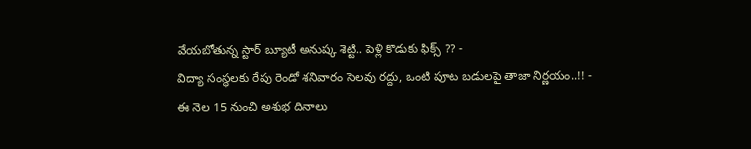వేయబోతున్న స్టార్ బ్యూటీ అనుష్క శెట్టి.. పెళ్లి కొడుకు ఫిక్స్ ?? -
విద్యా సంస్థలకు రేపు రెండో శనివారం సెలవు రద్దు, ఒంటి పూట బడులపై తాజా నిర్ణయం..!! -
ఈ నెల 15 నుంచి అశుభ దినాలు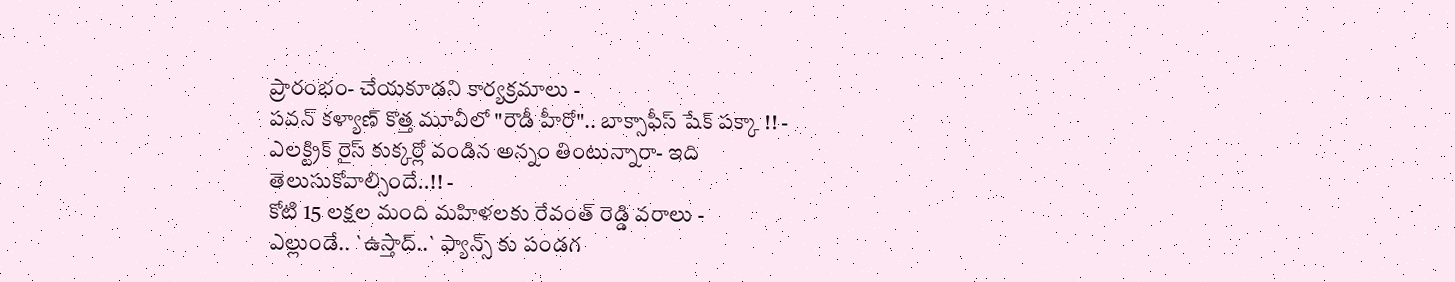ప్రారంభం- చేయకూడని కార్యక్రమాలు -
పవన్ కళ్యాణ్ కొత్త మూవీలో "రౌడీ హీరో".. బాక్సాఫీస్ షేక్ పక్కా !! -
ఎలక్ట్రిక్ రైస్ కుక్కర్లో వండిన అన్నం తింటున్నారా- ఇది తెలుసుకోవాల్సిందే..!! -
కోటి 15 లక్షల మంది మహిళలకు రేవంత్ రెడ్డి వరాలు -
ఎల్లుండే.. `ఉస్తాద్..` ఫ్యాన్స్ కు పండగ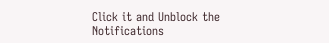Click it and Unblock the Notifications